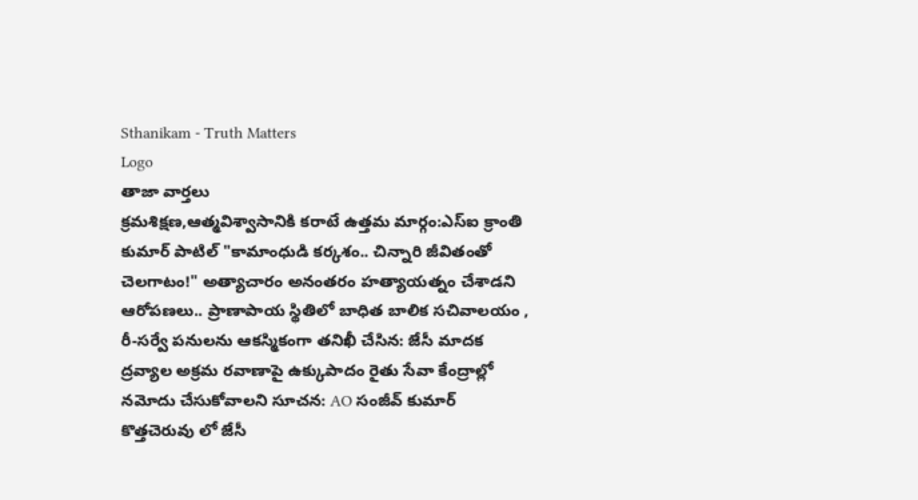Sthanikam - Truth Matters
Logo
తాజా వార్తలు
క్రమశిక్షణ,ఆత్మవిశ్వాసానికి కరాటే ఉత్తమ మార్గం:ఎస్ఐ క్రాంతి కుమార్ పాటిల్ "కామాంధుడి కర్కశం.. చిన్నారి జీవితంతో చెలగాటం!" అత్యాచారం అనంతరం హత్యాయత్నం చేశాడని ఆరోపణలు.. ప్రాణాపాయ స్థితిలో బాధిత బాలిక సచివాలయం , రీ-సర్వే పనులను ఆకస్మికంగా తనిఖీ చేసిన: జేసీ మాదక ద్రవ్యాల అక్రమ రవాణాపై ఉక్కుపాదం రైతు సేవా కేంద్రాల్లో నమోదు చేసుకోవాలని సూచన: AO సంజీవ్ కుమార్ కొత్తచెరువు లో జేసీ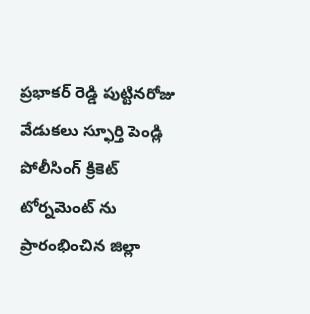ప్రభాకర్ రెడ్డి పుట్టినరోజు వేడుకలు స్ఫూర్తి పెండ్లి పోలీసింగ్ క్రికెట్ టోర్నమెంట్ ను ప్రారంభించిన జిల్లా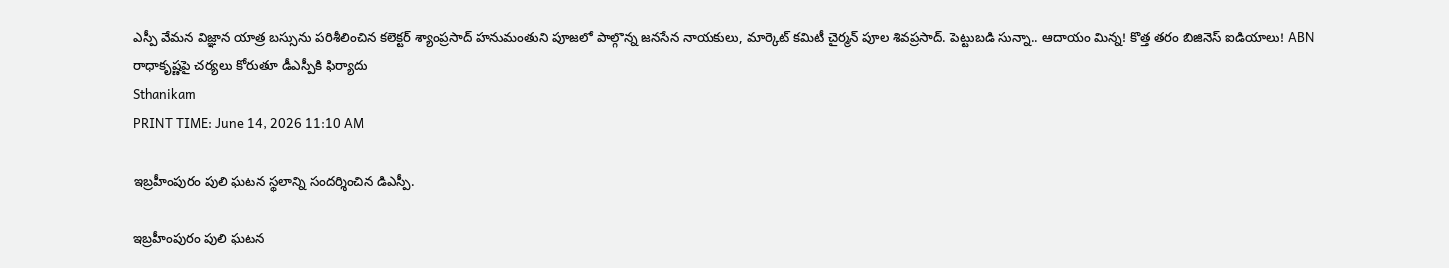ఎస్పీ వేమన విజ్ఞాన యాత్ర బస్సును పరిశీలించిన కలెక్టర్ శ్యాంప్రసాద్ హనుమంతుని పూజలో పాల్గొన్న జనసేన నాయకులు, మార్కెట్ కమిటీ చైర్మన్ పూల శివప్రసాద్. పెట్టుబడి సున్నా.. ఆదాయం మిన్న! కొత్త తరం బిజినెస్ ఐడియాలు! ABN రాధాకృష్ణపై చర్యలు కోరుతూ డీఎస్పీకి ఫిర్యాదు
Sthanikam
PRINT TIME: June 14, 2026 11:10 AM

ఇబ్రహీంపురం పులి ఘటన స్థలాన్ని సందర్శించిన డిఎస్పీ.

ఇబ్రహీంపురం పులి ఘటన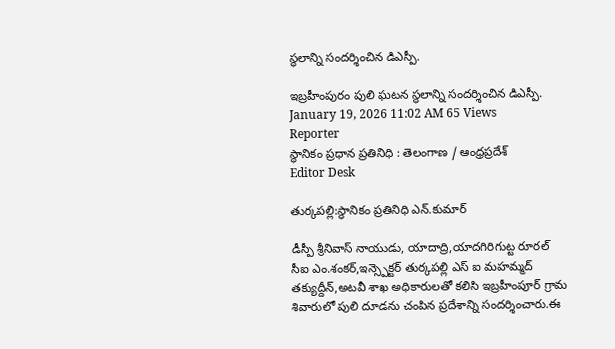స్థలాన్ని సందర్శించిన డిఎస్పీ.

ఇబ్రహీంపురం పులి ఘటన స్థలాన్ని సందర్శించిన డిఎస్పీ.
January 19, 2026 11:02 AM 65 Views
Reporter
స్థానికం ప్రధాన ప్రతినిధి : తెలంగాణ / ఆంధ్రప్రదేశ్
Editor Desk

తుర్కపల్లి:స్థానికం ప్రతినిధి ఎన్.కుమార్

డీస్పీ శ్రీనివాస్ నాయుడు, యాదాద్రి,యాదగిరిగుట్ట రూరల్ సీఐ ఎం.శంకర్,ఇన్స్పెక్టర్ తుర్కపల్లి ఎస్ ఐ మహమ్మద్ తక్యుద్దీన్,అటవీ శాఖ అధికారులతో కలిసి ఇబ్రహీంపూర్ గ్రామ శివారులో పులి దూడను చంపిన ప్రదేశాన్ని సందర్శించారు.ఈ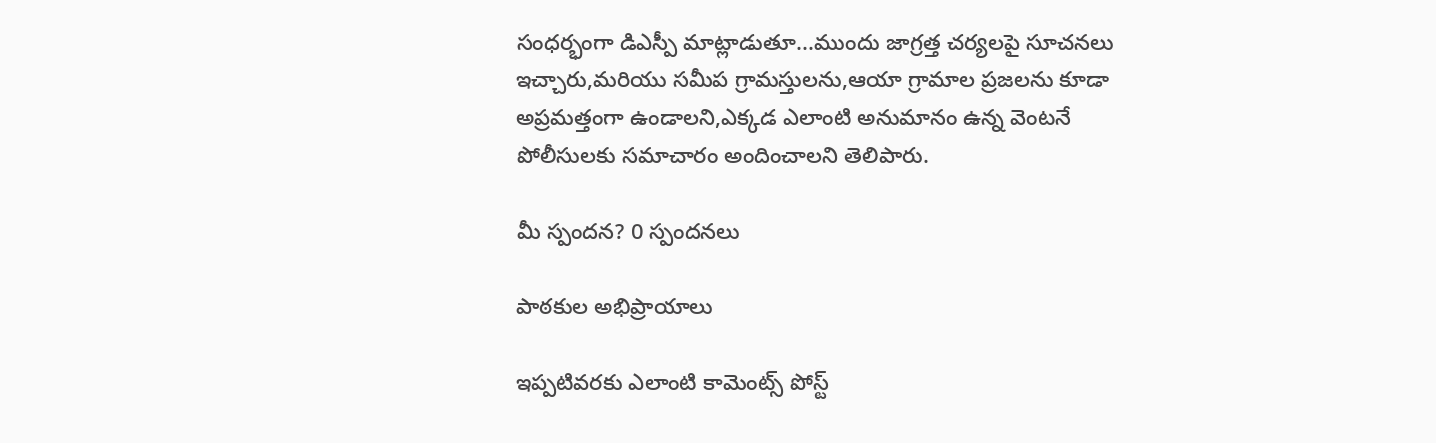సంధర్భంగా డిఎస్పీ మాట్లాడుతూ...ముందు జాగ్రత్త చర్యలపై సూచనలు ఇచ్చారు,మరియు సమీప గ్రామస్తులను,ఆయా గ్రామాల ప్రజలను కూడా అప్రమత్తంగా ఉండాలని,ఎక్కడ ఎలాంటి అనుమానం ఉన్న వెంటనే పోలీసులకు సమాచారం అందించాలని తెలిపారు.

మీ స్పందన? 0 స్పందనలు

పాఠకుల అభిప్రాయాలు

ఇప్పటివరకు ఎలాంటి కామెంట్స్ పోస్ట్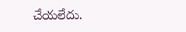చేయలేదు.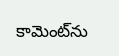కామెంట్‌ను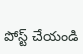పోస్ట్ చేయండి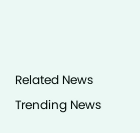Related News
Trending News